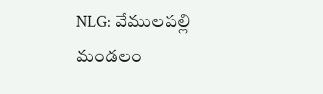NLG: వేములపల్లి మండలం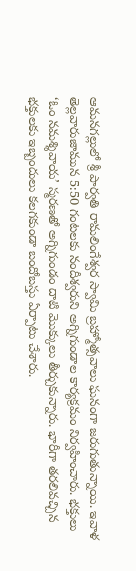ఆమనగల్లులో శ్రీ పార్వతి రామలింగేశ్వర స్వామి బ్రహ్మోత్సవాలు ఘనంగా జరుగుతున్నాయి. ఇవాళ తెల్లవారుజామున 5:50 గంటలకు నందీశ్వరుని అగ్నిగుండాల కార్యక్రమం నిర్వహించారు. భక్తులు ‘ఓం నమశ్శివాయ’ స్మరణతో అగ్నిగుండం దాటి మొక్కులు తీర్చుకున్నారు. భారీగా తరలివచ్చిన భక్తులకు ఇబ్బందులు కలగకుండా బందోబస్తు ఏర్పాటు చేశారు.